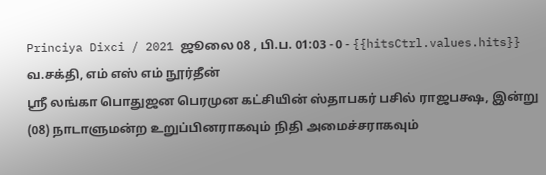Princiya Dixci / 2021 ஜூலை 08 , பி.ப. 01:03 - 0 - {{hitsCtrl.values.hits}}
வ.சக்தி, எம் எஸ் எம் நூர்தீன்
ஸ்ரீ லங்கா பொதுஜன பெரமுன கட்சியின் ஸ்தாபகர் பசில் ராஜபக்ஷ, இன்று (08) நாடாளுமன்ற உறுப்பினராகவும் நிதி அமைச்சராகவும்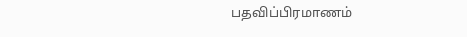பதவிப்பிரமாணம்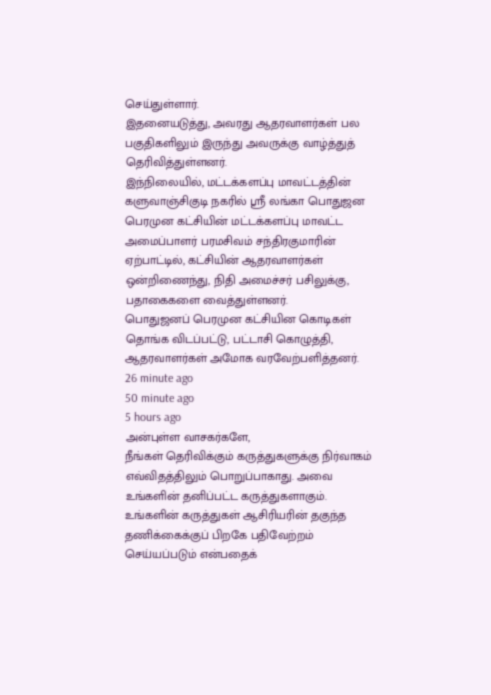செய்துள்ளார்.
இதனையடுத்து, அவரது ஆதரவாளர்கள் பல பகுதிகளிலும் இருந்து அவருக்கு வாழ்த்துத் தெரிவித்துள்ளனர்.
இந்நிலையில், மட்டக்களப்பு மாவட்டத்தின் களுவாஞ்சிகுடி நகரில் ஸ்ரீ லங்கா பொதுஜன பெரமுன கட்சியின் மட்டக்களப்பு மாவட்ட அமைப்பாளர் பரமசிவம் சந்திரகுமாரின் ஏற்பாட்டில், கட்சியின் ஆதரவாளர்கள் ஒன்றிணைந்து, நிதி அமைச்சர் பசிலுக்கு, பதாகைகளை வைத்துள்ளனர்.
பொதுஜனப் பெரமுன கட்சியின கொடிகள் தொங்க விடப்பட்டு, பட்டாசி கொழுத்தி, ஆதரவாளர்கள் அமோக வரவேற்பளித்தனர்.
26 minute ago
50 minute ago
5 hours ago
அன்புள்ள வாசகர்களே,
நீங்கள் தெரிவிக்கும் கருத்துகளுக்கு நிர்வாகம் எவ்விதத்திலும் பொறுப்பாகாது. அவை உங்களின் தனிப்பட்ட கருத்துகளாகும். உங்களின் கருத்துகள் ஆசிரியரின் தகுந்த தணிக்கைக்குப் பிறகே பதிவேற்றம் செய்யப்படும் என்பதைக்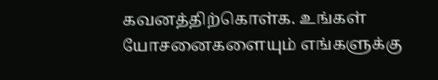கவனத்திற்கொள்க. உங்கள் யோசனைகளையும் எங்களுக்கு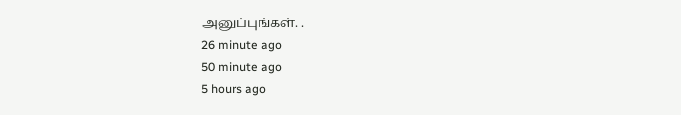அனுப்புங்கள். .
26 minute ago
50 minute ago
5 hours ago